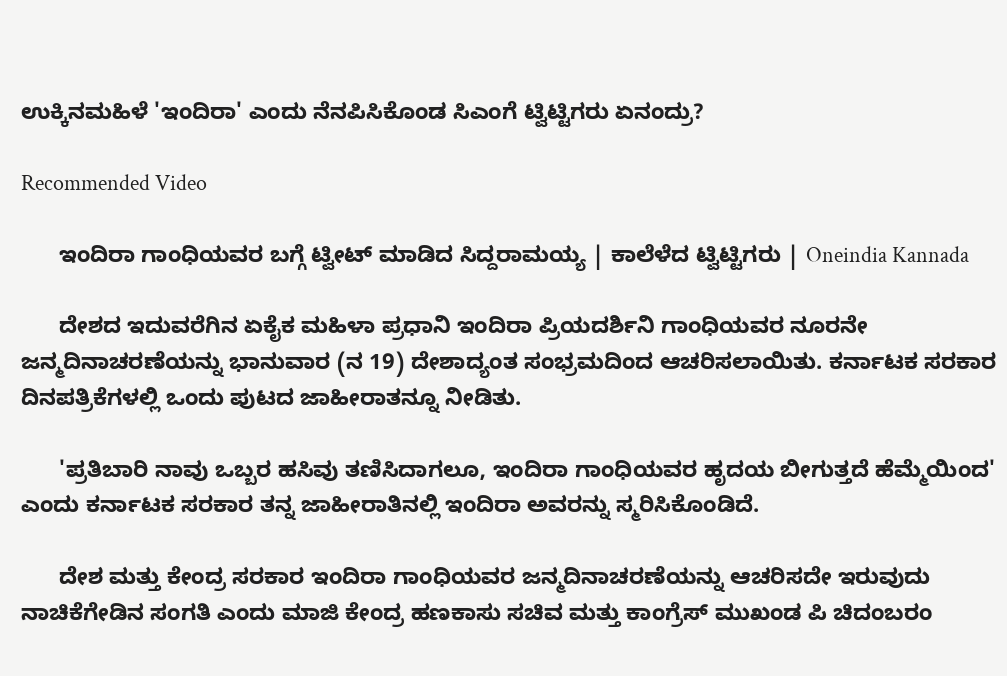ಉಕ್ಕಿನಮಹಿಳೆ 'ಇಂದಿರಾ' ಎಂದು ನೆನಪಿಸಿಕೊಂಡ ಸಿಎಂಗೆ ಟ್ವಿಟ್ಟಿಗರು ಏನಂದ್ರು?

Recommended Video

      ಇಂದಿರಾ ಗಾಂಧಿಯವರ ಬಗ್ಗೆ ಟ್ವೀಟ್ ಮಾಡಿದ ಸಿದ್ದರಾಮಯ್ಯ | ಕಾಲೆಳೆದ ಟ್ವಿಟ್ಟಿಗರು | Oneindia Kannada

      ದೇಶದ ಇದುವರೆಗಿನ ಏಕೈಕ ಮಹಿಳಾ ಪ್ರಧಾನಿ ಇಂದಿರಾ ಪ್ರಿಯದರ್ಶಿನಿ ಗಾಂಧಿಯವರ ನೂರನೇ ಜನ್ಮದಿನಾಚರಣೆಯನ್ನು ಭಾನುವಾರ (ನ 19) ದೇಶಾದ್ಯಂತ ಸಂಭ್ರಮದಿಂದ ಆಚರಿಸಲಾಯಿತು. ಕರ್ನಾಟಕ ಸರಕಾರ ದಿನಪತ್ರಿಕೆಗಳಲ್ಲಿ ಒಂದು ಪುಟದ ಜಾಹೀರಾತನ್ನೂ ನೀಡಿತು.

      'ಪ್ರತಿಬಾರಿ ನಾವು ಒಬ್ಬರ ಹಸಿವು ತಣಿಸಿದಾಗಲೂ, ಇಂದಿರಾ ಗಾಂಧಿಯವರ ಹೃದಯ ಬೀಗುತ್ತದೆ ಹೆಮ್ಮೆಯಿಂದ' ಎಂದು ಕರ್ನಾಟಕ ಸರಕಾರ ತನ್ನ ಜಾಹೀರಾತಿನಲ್ಲಿ ಇಂದಿರಾ ಅವರನ್ನು ಸ್ಮರಿಸಿಕೊಂಡಿದೆ.

      ದೇಶ ಮತ್ತು ಕೇಂದ್ರ ಸರಕಾರ ಇಂದಿರಾ ಗಾಂಧಿಯವರ ಜನ್ಮದಿನಾಚರಣೆಯನ್ನು ಆಚರಿಸದೇ ಇರುವುದು ನಾಚಿಕೆಗೇಡಿನ ಸಂಗತಿ ಎಂದು ಮಾಜಿ ಕೇಂದ್ರ ಹಣಕಾಸು ಸಚಿವ ಮತ್ತು ಕಾಂಗ್ರೆಸ್ ಮುಖಂಡ ಪಿ ಚಿದಂಬರಂ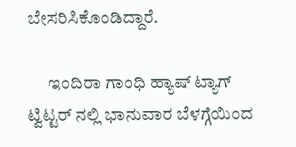ಬೇಸರಿಸಿಕೊಂಡಿದ್ದಾರೆ.

      ಇಂದಿರಾ ಗಾಂಧಿ ಹ್ಯಾಷ್ ಟ್ಯಾಗ್ ಟ್ವಿಟ್ಟರ್ ನಲ್ಲಿ ಭಾನುವಾರ ಬೆಳಗ್ಗೆಯಿಂದ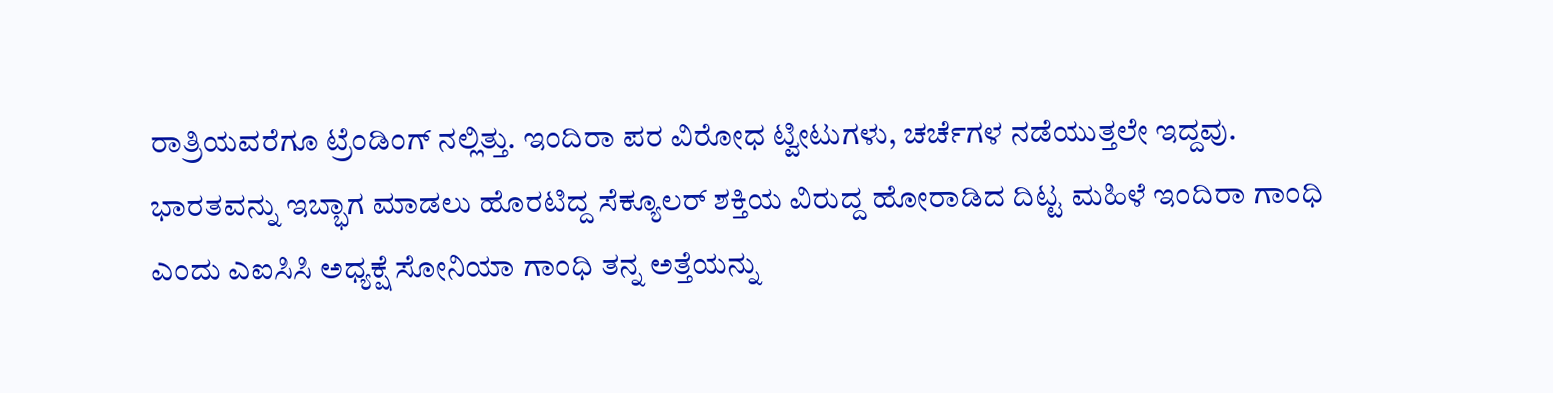ರಾತ್ರಿಯವರೆಗೂ ಟ್ರೆಂಡಿಂಗ್ ನಲ್ಲಿತ್ತು. ಇಂದಿರಾ ಪರ ವಿರೋಧ ಟ್ವೀಟುಗಳು, ಚರ್ಚೆಗಳ ನಡೆಯುತ್ತಲೇ ಇದ್ದವು. ಭಾರತವನ್ನು ಇಬ್ಭಾಗ ಮಾಡಲು ಹೊರಟಿದ್ದ ಸೆಕ್ಯೂಲರ್ ಶಕ್ತಿಯ ವಿರುದ್ದ ಹೋರಾಡಿದ ದಿಟ್ಟ ಮಹಿಳೆ ಇಂದಿರಾ ಗಾಂಧಿ ಎಂದು ಎಐಸಿಸಿ ಅಧ್ಯಕ್ಷೆ ಸೋನಿಯಾ ಗಾಂಧಿ ತನ್ನ ಅತ್ತೆಯನ್ನು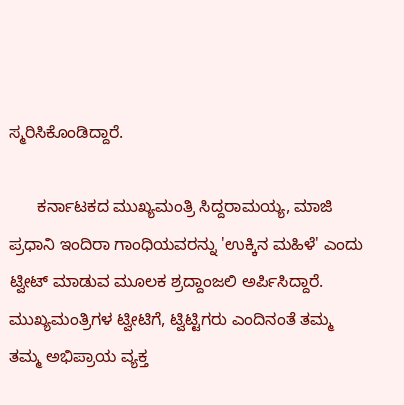ಸ್ಮರಿಸಿಕೊಂಡಿದ್ದಾರೆ.

      ಕರ್ನಾಟಕದ ಮುಖ್ಯಮಂತ್ರಿ ಸಿದ್ದರಾಮಯ್ಯ, ಮಾಜಿ ಪ್ರಧಾನಿ ಇಂದಿರಾ ಗಾಂಧಿಯವರನ್ನು 'ಉಕ್ಕಿನ ಮಹಿಳೆ' ಎಂದು ಟ್ವೀಟ್ ಮಾಡುವ ಮೂಲಕ ಶ್ರದ್ದಾಂಜಲಿ ಅರ್ಪಿಸಿದ್ದಾರೆ. ಮುಖ್ಯಮಂತ್ರಿಗಳ ಟ್ವೀಟಿಗೆ, ಟ್ವಿಟ್ಟಿಗರು ಎಂದಿನಂತೆ ತಮ್ಮ ತಮ್ಮ ಅಭಿಪ್ರಾಯ ವ್ಯಕ್ತ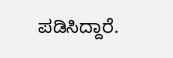ಪಡಿಸಿದ್ದಾರೆ.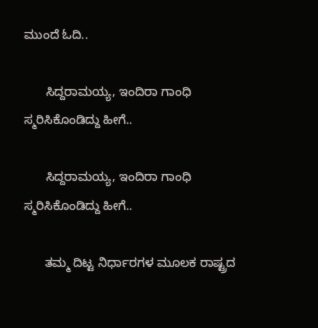ಮುಂದೆ ಓದಿ..

      ಸಿದ್ದರಾಮಯ್ಯ, ಇಂದಿರಾ ಗಾಂಧಿ ಸ್ಮರಿಸಿಕೊಂಡಿದ್ದು ಹೀಗೆ..

      ಸಿದ್ದರಾಮಯ್ಯ, ಇಂದಿರಾ ಗಾಂಧಿ ಸ್ಮರಿಸಿಕೊಂಡಿದ್ದು ಹೀಗೆ..

      ತಮ್ಮ ದಿಟ್ಟ ನಿರ್ಧಾರಗಳ ಮೂಲಕ ರಾಷ್ಟ್ರದ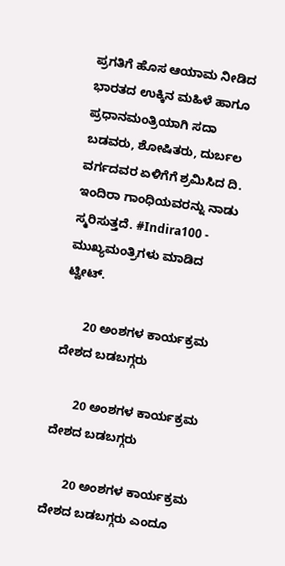ಪ್ರಗತಿಗೆ ಹೊಸ ಆಯಾಮ ನೀಡಿದ ಭಾರತದ ಉಕ್ಕಿನ ಮಹಿಳೆ ಹಾಗೂ ಪ್ರಧಾನಮಂತ್ರಿಯಾಗಿ ಸದಾ ಬಡವರು, ಶೋಷಿತರು, ದುರ್ಬಲ ವರ್ಗದವರ ಏಳಿಗೆಗೆ ಶ್ರಮಿಸಿದ ದಿ. ಇಂದಿರಾ ಗಾಂಧಿಯವರನ್ನು ನಾಡು ಸ್ಮರಿಸುತ್ತದೆ. #Indira100 - ಮುಖ್ಯಮಂತ್ರಿಗಳು ಮಾಡಿದ ಟ್ವೀಟ್.

      20 ಅಂಶಗಳ ಕಾರ್ಯಕ್ರಮ ದೇಶದ ಬಡಬಗ್ಗರು

      20 ಅಂಶಗಳ ಕಾರ್ಯಕ್ರಮ ದೇಶದ ಬಡಬಗ್ಗರು

      20 ಅಂಶಗಳ ಕಾರ್ಯಕ್ರಮ ದೇಶದ ಬಡಬಗ್ಗರು ಎಂದೂ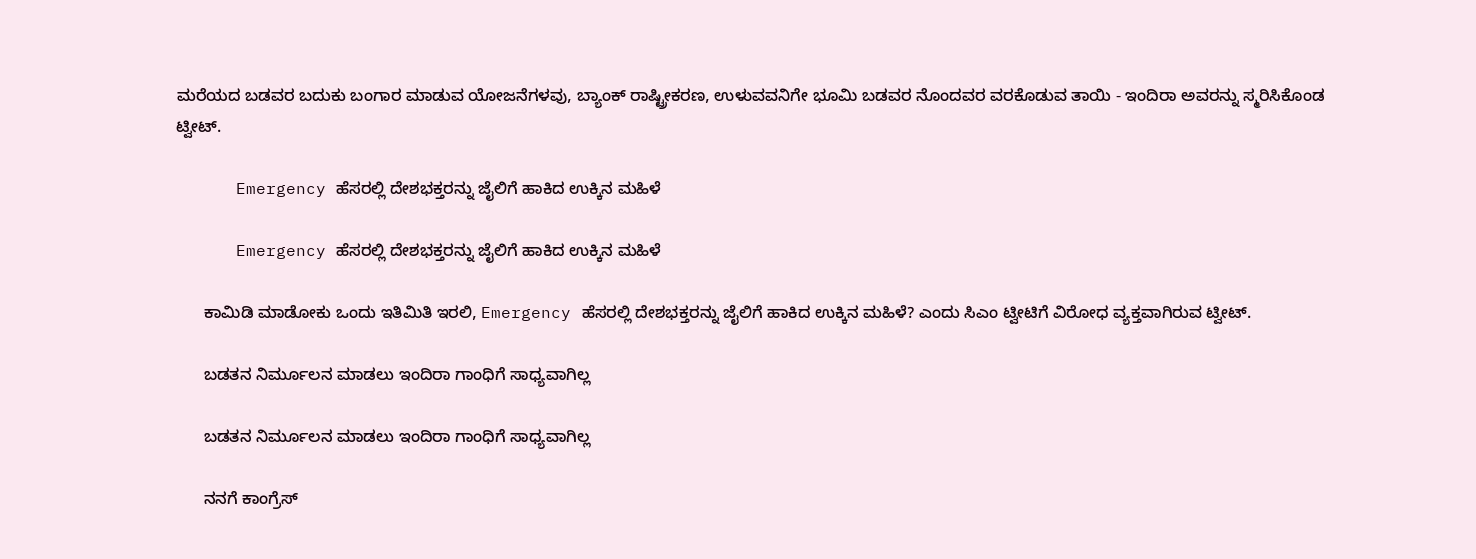ಮರೆಯದ ಬಡವರ ಬದುಕು ಬಂಗಾರ ಮಾಡುವ ಯೋಜನೆಗಳವು, ಬ್ಯಾಂಕ್ ರಾಷ್ಟ್ರೀಕರಣ, ಉಳುವವನಿಗೇ ಭೂಮಿ ಬಡವರ ನೊಂದವರ ವರಕೊಡುವ ತಾಯಿ - ಇಂದಿರಾ ಅವರನ್ನು ಸ್ಮರಿಸಿಕೊಂಡ ಟ್ವೀಟ್.

      Emergency ಹೆಸರಲ್ಲಿ ದೇಶಭಕ್ತರನ್ನು ಜೈಲಿಗೆ ಹಾಕಿದ ಉಕ್ಕಿನ ಮಹಿಳೆ

      Emergency ಹೆಸರಲ್ಲಿ ದೇಶಭಕ್ತರನ್ನು ಜೈಲಿಗೆ ಹಾಕಿದ ಉಕ್ಕಿನ ಮಹಿಳೆ

      ಕಾಮಿಡಿ ಮಾಡೋಕು ಒಂದು ಇತಿಮಿತಿ ಇರಲಿ, Emergency ಹೆಸರಲ್ಲಿ ದೇಶಭಕ್ತರನ್ನು ಜೈಲಿಗೆ ಹಾಕಿದ ಉಕ್ಕಿನ ಮಹಿಳೆ? ಎಂದು ಸಿಎಂ ಟ್ವೀಟಿಗೆ ವಿರೋಧ ವ್ಯಕ್ತವಾಗಿರುವ ಟ್ವೀಟ್.

      ಬಡತನ ನಿರ್ಮೂಲನ ಮಾಡಲು ಇಂದಿರಾ ಗಾಂಧಿಗೆ ಸಾಧ್ಯವಾಗಿಲ್ಲ

      ಬಡತನ ನಿರ್ಮೂಲನ ಮಾಡಲು ಇಂದಿರಾ ಗಾಂಧಿಗೆ ಸಾಧ್ಯವಾಗಿಲ್ಲ

      ನನಗೆ ಕಾಂಗ್ರೆಸ್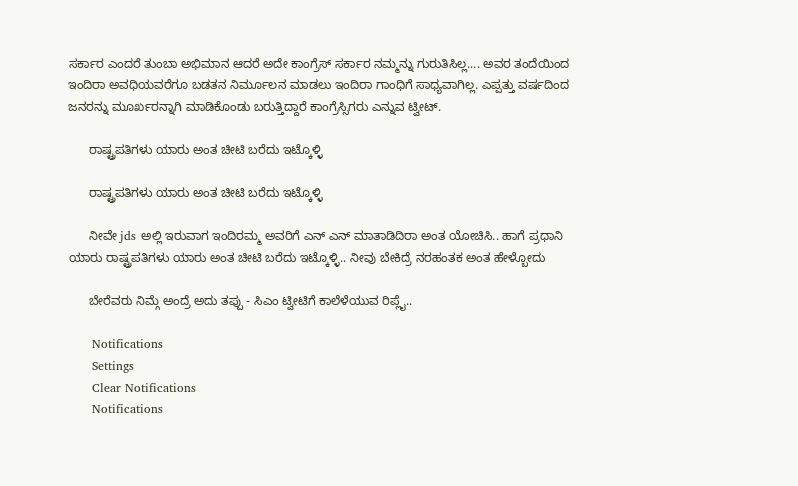ಸರ್ಕಾರ ಎಂದರೆ ತುಂಬಾ ಅಭಿಮಾನ ಆದರೆ ಅದೇ ಕಾಂಗ್ರೆಸ್ ಸರ್ಕಾರ ನಮ್ಮನ್ನು ಗುರುತಿಸಿಲ್ಲ.... ಅವರ ತಂದೆಯಿಂದ ಇಂದಿರಾ ಅವಧಿಯವರೆಗೂ ಬಡತನ ನಿರ್ಮೂಲನ ಮಾಡಲು ಇಂದಿರಾ ಗಾಂಧಿಗೆ ಸಾಧ್ಯವಾಗಿಲ್ಲ. ಎಪ್ಪತ್ತು ವರ್ಷದಿಂದ ಜನರನ್ನು ಮೂರ್ಖರನ್ನಾಗಿ ಮಾಡಿಕೊಂಡು ಬರುತ್ತಿದ್ದಾರೆ ಕಾಂಗ್ರೆಸ್ಸಿಗರು ಎನ್ನುವ ಟ್ವೀಟ್.

      ರಾಷ್ಟ್ರಪತಿಗಳು ಯಾರು ಅಂತ ಚೀಟಿ ಬರೆದು ಇಟ್ಕೊಳ್ಳಿ

      ರಾಷ್ಟ್ರಪತಿಗಳು ಯಾರು ಅಂತ ಚೀಟಿ ಬರೆದು ಇಟ್ಕೊಳ್ಳಿ

      ನೀವೇ jds ಅಲ್ಲಿ ಇರುವಾಗ ಇಂದಿರಮ್ಮ ಅವರಿಗೆ ಎನ್ ಎನ್ ಮಾತಾಡಿದಿರಾ ಅಂತ ಯೋಚಿಸಿ.. ಹಾಗೆ ಪ್ರಧಾನಿ ಯಾರು ರಾಷ್ಟ್ರಪತಿಗಳು ಯಾರು ಅಂತ ಚೀಟಿ ಬರೆದು ಇಟ್ಕೊಳ್ಳಿ.. ನೀವು ಬೇಕಿದ್ರೆ ನರಹಂತಕ ಅಂತ ಹೇಳ್ಬೋದು

      ಬೇರೆವರು ನಿಮ್ಗೆ ಅಂದ್ರೆ ಅದು ತಪ್ಪು - ಸಿಎಂ ಟ್ವೀಟಿಗೆ ಕಾಲೆಳೆಯುವ ರಿಪ್ಲೈ..

      Notifications
      Settings
      Clear Notifications
      Notifications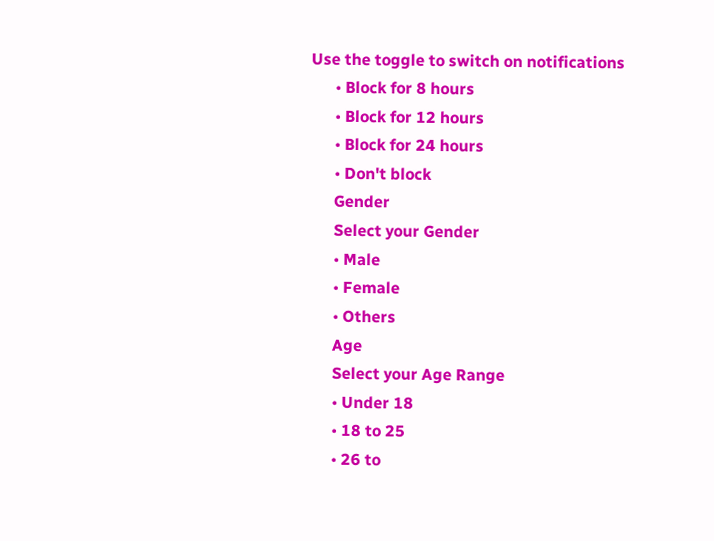Use the toggle to switch on notifications
      • Block for 8 hours
      • Block for 12 hours
      • Block for 24 hours
      • Don't block
      Gender
      Select your Gender
      • Male
      • Female
      • Others
      Age
      Select your Age Range
      • Under 18
      • 18 to 25
      • 26 to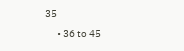35
      • 36 to 45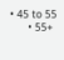• 45 to 55
      • 55+